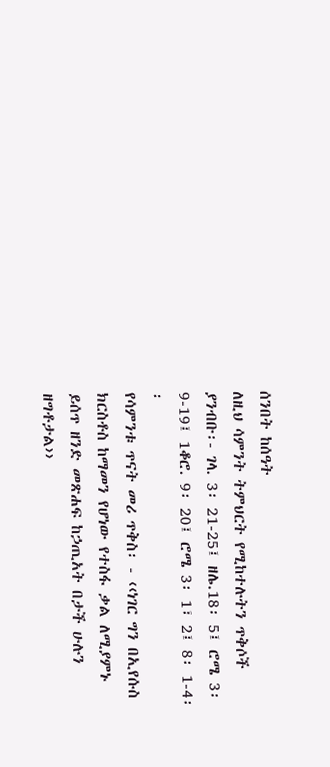ሰንበት ከሰዓት
ለዚህ ሳምንት ትምህርት የሚከተሉትን ጥቅሶች ያንብቡ፡- ገላ. 3፡ 21-25፤ ዘሌ.18፡ 5፤ ሮሜ 3፡ 9-19፤ 1ቆሮ. 9፡ 20፤ ሮሜ 3፡ 1፣ 2፤ 8፡ 1-4፡፡
የሳምንቱ ጥናት መሪ ጥቅስ፡ - ‹‹ነገር ግን በኢየሱስ ክርስቶስ ከማመን የሆነው የተስፋ ቃል ለሚያምኑ ይሰጥ ዘንድ መጽሐፍ ከኃጢአት በታች ሁሉን ዘግቶታል››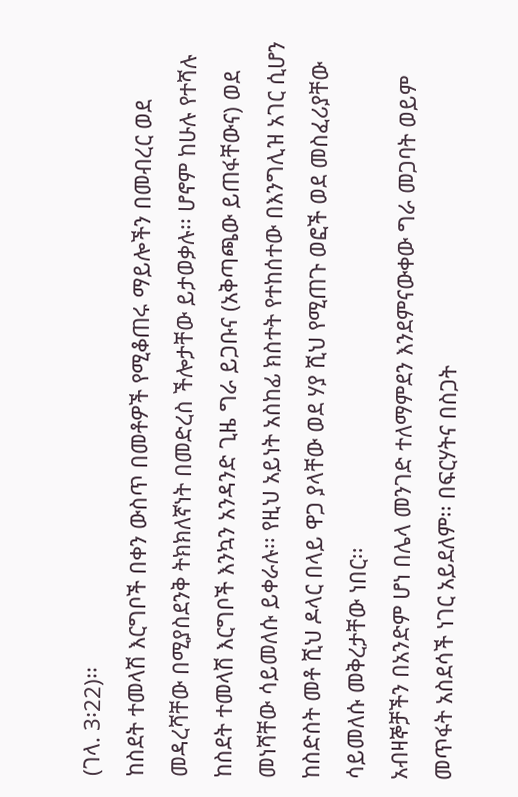(ገላ. 3፡22)፡፡
ከስደት ተመላሽ እርግቦች በቀን ውስጥ በመቶዎች የሚቆጠሩ ማይሎችን በመብረር ወደ መዳረሻቸው በሚያስደንቅ ትክክለኛነት በመድረስ ችሎታቸው ይታወቃሉ፡፡ ሆኖም ከሁሉ የተሻሉ ከስደት ተመላሽ እርግቦች እንኳን አንዳንድ ጊዜ ግራ ይጋቡና (አቅጣጫው ይጠፋቸውና) ወደ መነሻቸው ሳይመለሱ ይቀራሉ፡፡ የዚህ አይነት አስከፊ ክስተት የተከሰተው በእንግሊዝ አገር ሲሆን ከስድስት መቶ ሺህ ዶላር በላይ ዋጋ ያላቸው ወደ ሃያ ሺህ የሚጠጉ ወፎች ወደ መስፈሪያቸው ሳይመለሱ መቅረታቸው ነበር፡፡
አብዛኞቻችን በአንድም ሆነ በሌላ መንገድ ተለማምደን እንደምናውቀው ግራ መጋባት ወይም መጥፋት አስደሳች ነገር አይደለም፡፡ በፍርሃትና በስጋት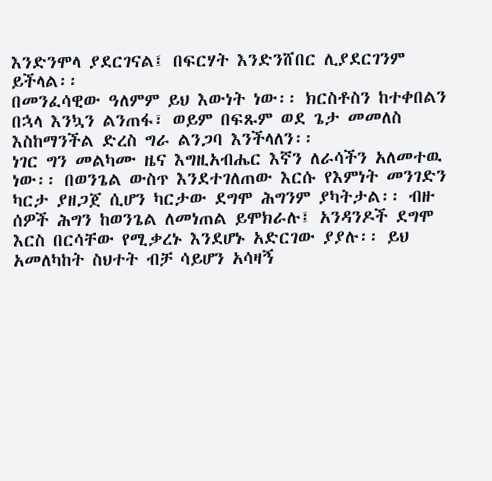እንድንሞላ ያደርገናል፤ በፍርሃት እንድንሸበር ሊያደርገንም ይችላል፡፡
በመንፈሳዊው ዓለምም ይህ እውነት ነው፡፡ ክርስቶስን ከተቀበልን በኋላ እንኳን ልንጠፋ፣ ወይም በፍጹም ወደ ጌታ መመለስ እስከማንችል ድረስ ግራ ልንጋባ እንችላለን፡፡
ነገር ግን መልካሙ ዜና እግዚአብሔር እኛን ለራሳችን አለመተዉ ነው፡፡ በወንጌል ውስጥ እንደተገለጠው እርሱ የእምነት መንገድን ካርታ ያዘጋጀ ሲሆን ካርታው ደግሞ ሕግንም ያካትታል፡፡ ብዙ ሰዎች ሕግን ከወንጌል ለመነጠል ይሞክራሉ፤ አንዳንዶች ደግሞ እርስ በርሳቸው የሚቃረኑ እንደሆኑ አድርገው ያያሉ፡፡ ይህ አመለካከት ስህተት ብቻ ሳይሆን አሳዛኝ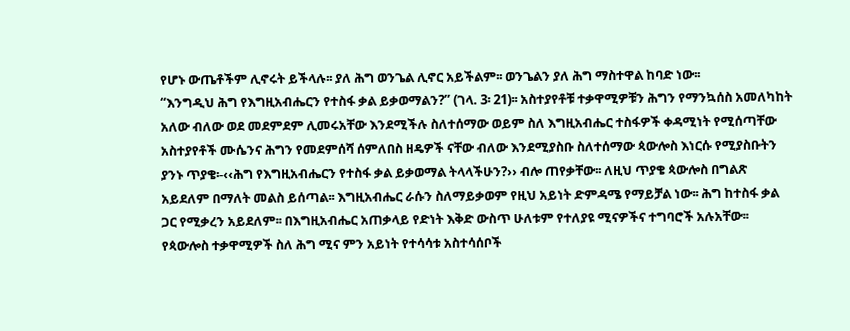የሆኑ ውጤቶችም ሊኖሩት ይችላሉ፡፡ ያለ ሕግ ወንጌል ሊኖር አይችልም፡፡ ወንጌልን ያለ ሕግ ማስተዋል ከባድ ነው፡፡
“እንግዲህ ሕግ የእግዚአብሔርን የተስፋ ቃል ይቃወማልን?” (ገላ. 3፡ 21)፡፡ አስተያየቶቹ ተቃዋሚዎቹን ሕግን የማንኳሰስ አመለካከት አለው ብለው ወደ መደምደም ሊመሩአቸው እንደሚችሉ ስለተሰማው ወይም ስለ እግዚአብሔር ተስፋዎች ቀዳሚነት የሚሰጣቸው አስተያየቶች ሙሴንና ሕግን የመደምሰሻ ሰምለበስ ዘዴዎች ናቸው ብለው እንደሚያስቡ ስለተሰማው ጳውሎስ እነርሱ የሚያስቡትን ያንኑ ጥያቄ፡-‹‹ሕግ የእግዚአብሔርን የተስፋ ቃል ይቃወማል ትላላችሁን?›› ብሎ ጠየቃቸው፡፡ ለዚህ ጥያቄ ጳውሎስ በግልጽ አይደለም በማለት መልስ ይሰጣል፡፡ እግዚአብሔር ራሱን ስለማይቃወም የዚህ አይነት ድምዳሜ የማይቻል ነው፡፡ ሕግ ከተስፋ ቃል ጋር የሚቃረን አይደለም፡፡ በእግዚአብሔር አጠቃላይ የድነት እቅድ ውስጥ ሁለቱም የተለያዩ ሚናዎችና ተግባሮች አሉአቸው፡፡ የጳውሎስ ተቃዋሚዎች ስለ ሕግ ሚና ምን አይነት የተሳሳቱ አስተሳሰቦች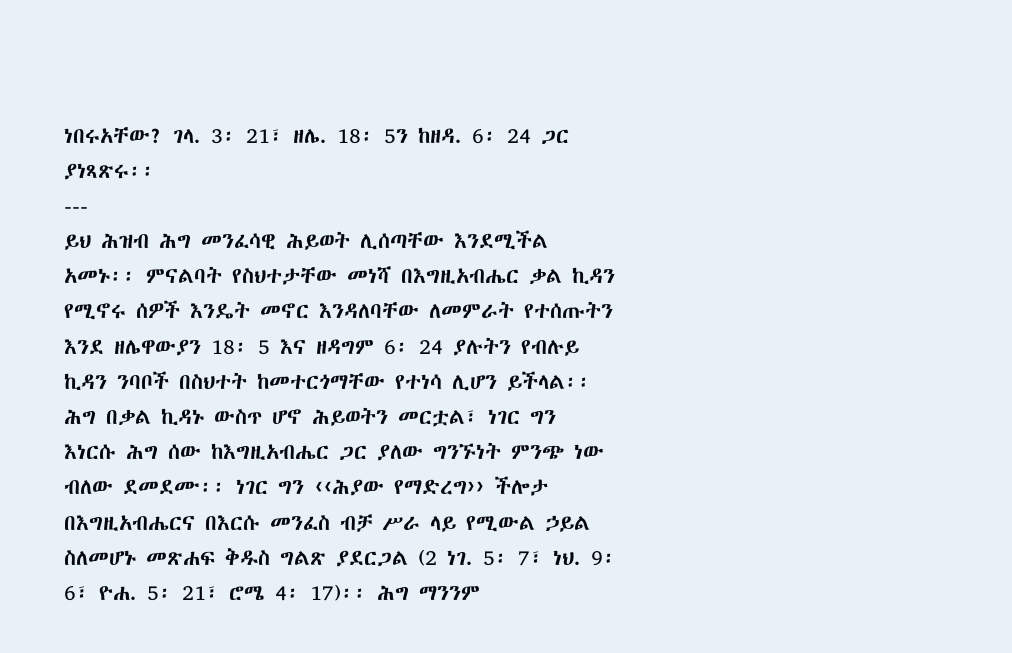ነበሩአቸው? ገላ. 3፡ 21፣ ዘሌ. 18፡ 5ን ከዘዳ. 6፡ 24 ጋር ያነጻጽሩ፡፡
---
ይህ ሕዝብ ሕግ መንፈሳዊ ሕይወት ሊሰጣቸው እንደሚችል አመኑ፡፡ ምናልባት የስህተታቸው መነሻ በእግዚአብሔር ቃል ኪዳን የሚኖሩ ሰዎች እንዴት መኖር እንዳለባቸው ለመምራት የተሰጡትን እንደ ዘሌዋውያን 18፡ 5 እና ዘዳግም 6፡ 24 ያሉትን የብሉይ ኪዳን ንባቦች በስህተት ከመተርጎማቸው የተነሳ ሊሆን ይችላል፡፡ ሕግ በቃል ኪዳኑ ውስጥ ሆኖ ሕይወትን መርቷል፣ ነገር ግን እነርሱ ሕግ ሰው ከእግዚአብሔር ጋር ያለው ግንኙነት ምንጭ ነው ብለው ደመደሙ፡፡ ነገር ግን ‹‹ሕያው የማድረግ›› ችሎታ በእግዚአብሔርና በእርሱ መንፈስ ብቻ ሥራ ላይ የሚውል ኃይል ስለመሆኑ መጽሐፍ ቅዱስ ግልጽ ያደርጋል (2 ነገ. 5፡ 7፣ ነህ. 9፡ 6፣ ዮሐ. 5፡ 21፣ ሮሜ 4፡ 17)፡፡ ሕግ ማንንም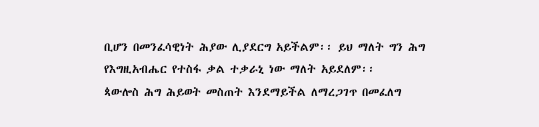ቢሆን በመንፈሳዊነት ሕያው ሊያደርግ አይችልም፡፡ ይህ ማለት ግን ሕግ የእግዚአብሔር የተስፋ ቃል ተቃራኒ ነው ማለት አይደለም፡፡
ጳውሎስ ሕግ ሕይወት መስጠት እንደማይችል ለማረጋገጥ በመፈለግ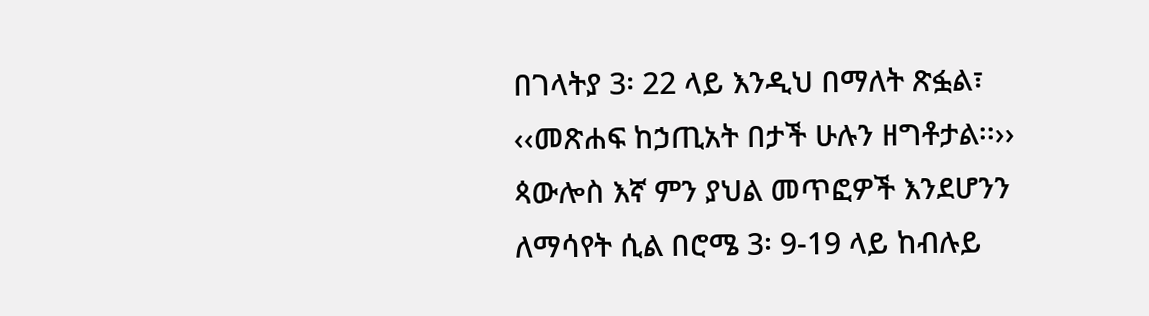በገላትያ 3፡ 22 ላይ እንዲህ በማለት ጽፏል፣ ‹‹መጽሐፍ ከኃጢአት በታች ሁሉን ዘግቶታል፡፡›› ጳውሎስ እኛ ምን ያህል መጥፎዎች እንደሆንን ለማሳየት ሲል በሮሜ 3፡ 9-19 ላይ ከብሉይ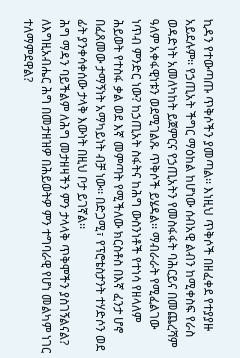ኪዳን የተውጣጡ ጥቅሶችን ያመጣል፡፡ እነዚህ ጥቅሶች በዘፈቀደ የተያያዙ አይደሉም፡፡ የኃጢአት ችግር ማዕከል ከሆነው ሰብአዊ ልብን ከሚቀስፍ የራስ ወዳድነት አመለካከት ይጀምርና የኃጢአትን የመስፋፋት ባሕርይና በመጨረሻም ዓለም አቀፋዊነቱን ወደሚገልጹ ጥቅሶች ይሄዳል፡፡ ማብራራት የሚፈልገው ነጥብ ምንድር ነው? ከኃጢአት ስፋትና ከሕግ ውስንነቶች የተነሳ የዘላለም ሕይወት የተስፋ ቃል ወደ እኛ መምጣት የሚችለው ክርስቶስ በእኛ ፈንታ ሆኖ በፈጸመው ታማኝነት አማካይነት ብቻ ነው፡፡ በድጋሚ፣ የፕሮቴስታንት ተሃድሶን ወደ ፊት ያንቀሳቀሰው ታላቅ እውነት በዚህ ቦታ ይገኛል፡፡
ሕግ ማዳን ባይችልም ለሕግ መታዘዛችን ምን ታላላቅ ጥቅሞችን ያስገኝልናል? ለእግዚአብሔር ሕግ በመታዘዝዎ በሕይወትዎ ምን ተግባራዊ የሆነ መልካም ነገር ተለማምደዋል?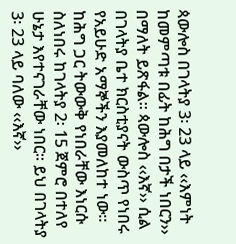ጳውሎስ በገላትያ 3፡ 23 ላይ ‹‹እምነት ከመምጣቱ በፊት ከሕግ በታች ነበርን›› በማለት ይጽፋል፡፡ ጳውሎስ ‹‹እኛ›› ሲል በገላትያ ቤተ ክርስቲያናት ውስጥ የነበሩ የአይሁድ አማኞችን እያመለከተ ነው፡፡ ከሕግ ጋር ትውውቅ የነበራቸው እነርሱ ስለነበሩ ከገላትያ 2፡ 15 ጀምሮ በተለየ ሁኔታ እየተናገራቸው ነበር፡፡ ይህ በገላትያ 3፡ 23 ላይ ባለው ‹‹እኛ››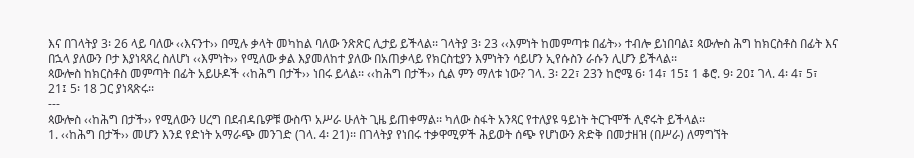እና በገላትያ 3፡ 26 ላይ ባለው ‹‹እናንተ›› በሚሉ ቃላት መካከል ባለው ንጽጽር ሊታይ ይችላል፡፡ ገላትያ 3፡ 23 ‹‹እምነት ከመምጣቱ በፊት›› ተብሎ ይነበባል፤ ጳውሎስ ሕግ ከክርስቶስ በፊት እና በኋላ ያለውን ቦታ እያነጻጸረ ስለሆነ ‹‹እምነት›› የሚለው ቃል እያመለከተ ያለው በአጠቃላይ የክርስቲያን እምነትን ሳይሆን ኢየሱስን ራሱን ሊሆን ይችላል፡፡
ጳውሎስ ከክርስቶስ መምጣት በፊት አይሁዶች ‹‹ከሕግ በታች›› ነበሩ ይላል፡፡ ‹‹ከሕግ በታች›› ሲል ምን ማለቱ ነው? ገላ. 3፡ 22፣ 23ን ከሮሜ 6፡ 14፣ 15፤ 1 ቆሮ. 9፡ 20፤ ገላ. 4፡ 4፣ 5፣ 21፤ 5፡ 18 ጋር ያነጻጽሩ፡፡
---
ጳውሎስ ‹‹ከሕግ በታች›› የሚለውን ሀረግ በደብዳቤዎቹ ውስጥ አሥራ ሁለት ጊዜ ይጠቀማል፡፡ ካለው ስፋት አንጻር የተለያዩ ዓይነት ትርጉሞች ሊኖሩት ይችላል፡፡
1. ‹‹ከሕግ በታች›› መሆን እንደ የድነት አማራጭ መንገድ (ገላ. 4፡ 21)፡፡ በገላትያ የነበሩ ተቃዋሚዎች ሕይወት ሰጭ የሆነውን ጽድቅ በመታዘዝ (በሥራ) ለማግኘት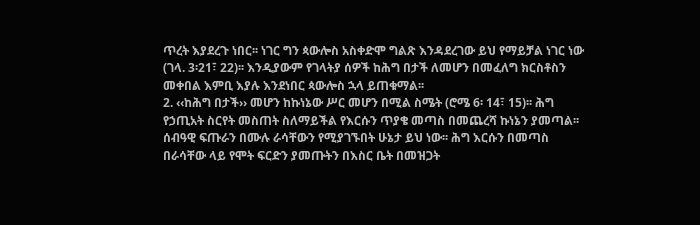ጥረት እያደረጉ ነበር፡፡ ነገር ግን ጳውሎስ አስቀድሞ ግልጽ እንዳደረገው ይህ የማይቻል ነገር ነው (ገላ. 3፡21፣ 22)፡፡ እንዲያውም የገላትያ ሰዎች ከሕግ በታች ለመሆን በመፈለግ ክርስቶስን መቀበል እምቢ እያሉ እንደነበር ጳውሎስ ኋላ ይጠቁማል፡፡
2. ‹‹ከሕግ በታች›› መሆን ከኩነኔው ሥር መሆን በሚል ስሜት (ሮሜ 6፡ 14፣ 15)፡፡ ሕግ የኃጢአት ስርየት መስጠት ስለማይችል የእርሱን ጥያቄ መጣስ በመጨረሻ ኩነኔን ያመጣል፡፡ ሰብዓዊ ፍጡራን በሙሉ ራሳቸውን የሚያገኙበት ሁኔታ ይህ ነው፡፡ ሕግ እርሱን በመጣስ በራሳቸው ላይ የሞት ፍርድን ያመጡትን በእስር ቤት በመዝጋት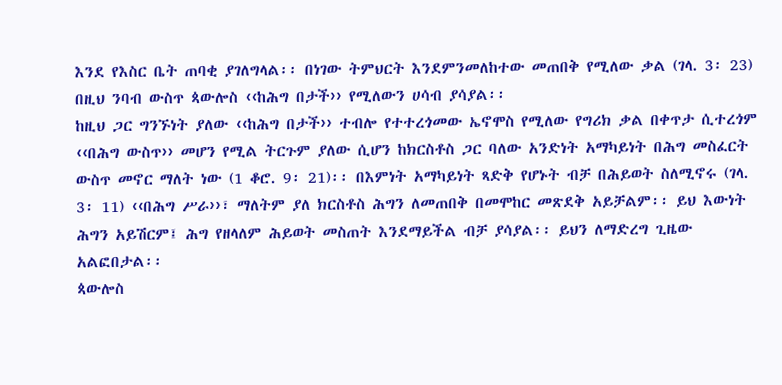እንደ የእስር ቤት ጠባቂ ያገለግላል፡፡ በነገው ትምህርት እንደምንመለከተው መጠበቅ የሚለው ቃል (ገላ. 3፡ 23) በዚህ ንባብ ውስጥ ጳውሎስ ‹‹ከሕግ በታች›› የሚለውን ሀሳብ ያሳያል፡፡
ከዚህ ጋር ግንኙነት ያለው ‹‹ከሕግ በታች›› ተብሎ የተተረጎመው ኤኖሞስ የሚለው የግሪክ ቃል በቀጥታ ሲተረጎም ‹‹በሕግ ውስጥ›› መሆን የሚል ትርጉም ያለው ሲሆን ከክርስቶስ ጋር ባለው አንድነት አማካይነት በሕግ መስፈርት ውስጥ መኖር ማለት ነው (1 ቆሮ. 9፡ 21)፡፡ በእምነት አማካይነት ጻድቅ የሆኑት ብቻ በሕይወት ስለሚኖሩ (ገላ. 3፡ 11) ‹‹በሕግ ሥራ››፣ ማለትም ያለ ክርስቶስ ሕግን ለመጠበቅ በመሞከር መጽደቅ አይቻልም፡፡ ይህ እውነት ሕግን አይሽርም፤ ሕግ የዘላለም ሕይወት መስጠት እንደማይችል ብቻ ያሳያል፡፡ ይህን ለማድረግ ጊዜው አልፎበታል፡፡
ጳውሎስ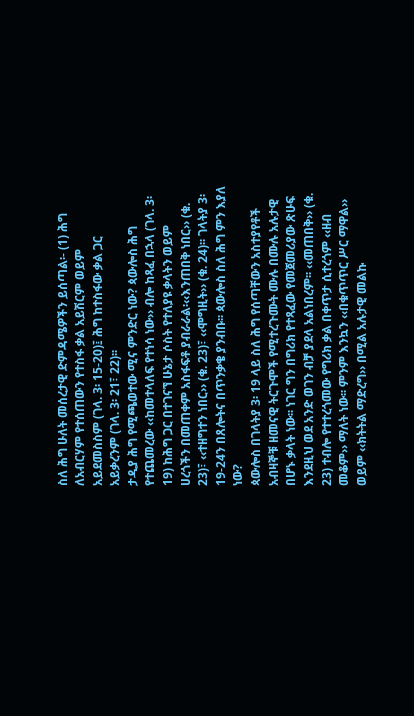ስለ ሕግ ሁለት መሰረታዊ ድምዳሜዎችን ይሰጣል፡- (1) ሕግ ለአብርሃም የተሰጠውን የተስፋ ቃል አይሽርም ወይም አይደመስስም (ገላ. 3፡ 15-20)፤ ሕግ ከተስፋው ቃል ጋር አይቃረንም (ገላ. 3፡ 21፣ 22)፡፡
ታዲያ ሕግ የሚጫወተው ሚና ምንድር ነው? ጳውሎስ ሕግ የተጨመረው ‹‹ከመተላለፍ የተነሳ ነው›› ብሎ ከጻፈ በኋላ (ገላ. 3፡ 19) ከሕግ ጋር በተገናኘ ሁኔታ ሶስት የተለያዩ ቃላትን ወይም ሀረጎችን በመጠቀም አስፋፍቶ ያብራራል፡‹‹እንጠበቅ ነበር›› (ቁ. 23)፣ ‹‹ተዘግተን ነበር›› (ቁ. 23)፣ ‹‹ሞግዚት›› (ቁ. 24)፡፡ ገላትያ 3፡ 19-24ን በጸሎትና በጥንቃቄ ያንብቡ፡፡ ጳውሎስ ስለ ሕግ ምን እያለ ነው?
ጳውሎስ በገላትያ 3፡ 19 ላይ ስለ ሕግ የሰጣቸውን አስተያየቶች አብዛኞቹ ዘመናዊ ትርጉሞች የሚተረጉሙት ሙሉ በሙሉ አሉታዊ በሆኑ ቃላት ነው፡፡ ነገር ግን በግሪክ የተጻፈው የመጀመሪያው ጽሁፍ እንደዚህ ወደ አንድ ወገን ብቻ ያደላ አልነበረም፡፡ ‹‹መጠበቅ›› (ቁ. 23) ተብሎ የተተረጎመው የግሪክ ቃል በቀጥታ ሲተረጎም ‹‹ዘብ መቆም›› ማለት ነው፡፡ ምንም እንኳን ‹‹በቁጥጥር ሥር ማዋል›› ወይም ‹‹ክትትል ማድረግ›› በሚል አሉታዊ መልኩ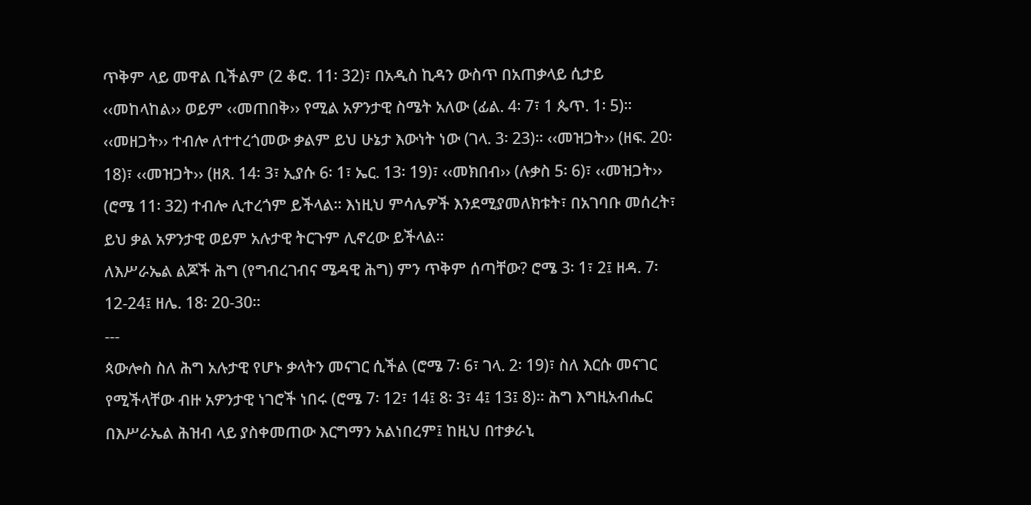ጥቅም ላይ መዋል ቢችልም (2 ቆሮ. 11፡ 32)፣ በአዲስ ኪዳን ውስጥ በአጠቃላይ ሲታይ ‹‹መከላከል›› ወይም ‹‹መጠበቅ›› የሚል አዎንታዊ ስሜት አለው (ፊል. 4፡ 7፣ 1 ጴጥ. 1፡ 5)፡፡ ‹‹መዘጋት›› ተብሎ ለተተረጎመው ቃልም ይህ ሁኔታ እውነት ነው (ገላ. 3፡ 23)፡፡ ‹‹መዝጋት›› (ዘፍ. 20፡ 18)፣ ‹‹መዝጋት›› (ዘጸ. 14፡ 3፣ ኢያሱ 6፡ 1፣ ኤር. 13፡ 19)፣ ‹‹መክበብ›› (ሉቃስ 5፡ 6)፣ ‹‹መዝጋት›› (ሮሜ 11፡ 32) ተብሎ ሊተረጎም ይችላል፡፡ እነዚህ ምሳሌዎች እንደሚያመለክቱት፣ በአገባቡ መሰረት፣ ይህ ቃል አዎንታዊ ወይም አሉታዊ ትርጉም ሊኖረው ይችላል፡፡
ለእሥራኤል ልጆች ሕግ (የግብረገብና ሜዳዊ ሕግ) ምን ጥቅም ሰጣቸው? ሮሜ 3፡ 1፣ 2፤ ዘዳ. 7፡ 12-24፤ ዘሌ. 18፡ 20-30፡፡
---
ጳውሎስ ስለ ሕግ አሉታዊ የሆኑ ቃላትን መናገር ሲችል (ሮሜ 7፡ 6፣ ገላ. 2፡ 19)፣ ስለ እርሱ መናገር የሚችላቸው ብዙ አዎንታዊ ነገሮች ነበሩ (ሮሜ 7፡ 12፣ 14፤ 8፡ 3፣ 4፤ 13፤ 8)፡፡ ሕግ እግዚአብሔር በእሥራኤል ሕዝብ ላይ ያስቀመጠው እርግማን አልነበረም፤ ከዚህ በተቃራኒ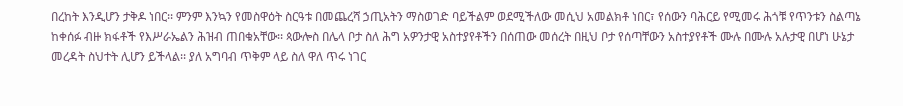በረከት እንዲሆን ታቅዶ ነበር፡፡ ምንም እንኳን የመስዋዕት ስርዓቱ በመጨረሻ ኃጢአትን ማስወገድ ባይችልም ወደሚችለው መሲህ አመልክቶ ነበር፣ የሰውን ባሕርይ የሚመሩ ሕጎቹ የጥንቱን ስልጣኔ ከቀሰፉ ብዙ ክፋቶች የእሥራኤልን ሕዝብ ጠበቁአቸው፡፡ ጳውሎስ በሌላ ቦታ ስለ ሕግ አዎንታዊ አስተያየቶችን በሰጠው መሰረት በዚህ ቦታ የሰጣቸውን አስተያየቶች ሙሉ በሙሉ አሉታዊ በሆነ ሁኔታ መረዳት ስህተት ሊሆን ይችላል፡፡ ያለ አግባብ ጥቅም ላይ ስለ ዋለ ጥሩ ነገር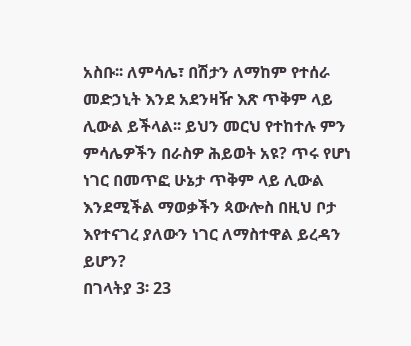አስቡ፡፡ ለምሳሌ፣ በሽታን ለማከም የተሰራ መድኃኒት እንደ አደንዛዥ እጽ ጥቅም ላይ ሊውል ይችላል፡፡ ይህን መርህ የተከተሉ ምን ምሳሌዎችን በራስዎ ሕይወት አዩ? ጥሩ የሆነ ነገር በመጥፎ ሁኔታ ጥቅም ላይ ሊውል እንደሚችል ማወቃችን ጳውሎስ በዚህ ቦታ እየተናገረ ያለውን ነገር ለማስተዋል ይረዳን ይሆን?
በገላትያ 3፡ 23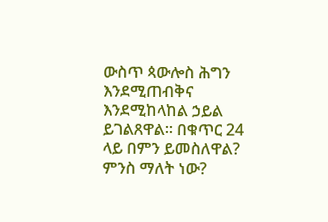ውስጥ ጳውሎስ ሕግን እንደሚጠብቅና እንደሚከላከል ኃይል ይገልጸዋል፡፡ በቁጥር 24 ላይ በምን ይመስለዋል? ምንስ ማለት ነው?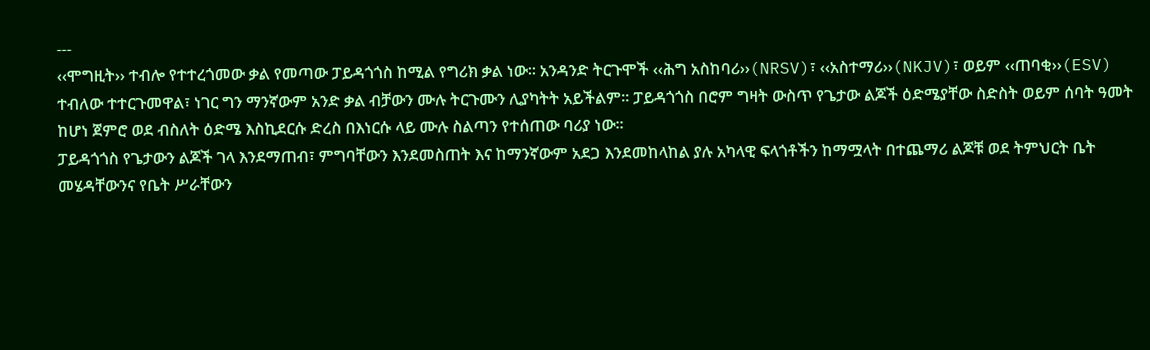---
‹‹ሞግዚት›› ተብሎ የተተረጎመው ቃል የመጣው ፓይዳጎጎስ ከሚል የግሪክ ቃል ነው፡፡ አንዳንድ ትርጉሞች ‹‹ሕግ አስከባሪ››(NRSV)፣ ‹‹አስተማሪ››(NKJV)፣ ወይም ‹‹ጠባቂ››(ESV) ተብለው ተተርጉመዋል፣ ነገር ግን ማንኛውም አንድ ቃል ብቻውን ሙሉ ትርጉሙን ሊያካትት አይችልም፡፡ ፓይዳጎጎስ በሮም ግዛት ውስጥ የጌታው ልጆች ዕድሜያቸው ስድስት ወይም ሰባት ዓመት ከሆነ ጀምሮ ወደ ብስለት ዕድሜ እስኪደርሱ ድረስ በእነርሱ ላይ ሙሉ ስልጣን የተሰጠው ባሪያ ነው፡፡
ፓይዳጎጎስ የጌታውን ልጆች ገላ እንደማጠብ፣ ምግባቸውን እንደመስጠት እና ከማንኛውም አደጋ እንደመከላከል ያሉ አካላዊ ፍላጎቶችን ከማሟላት በተጨማሪ ልጆቹ ወደ ትምህርት ቤት መሄዳቸውንና የቤት ሥራቸውን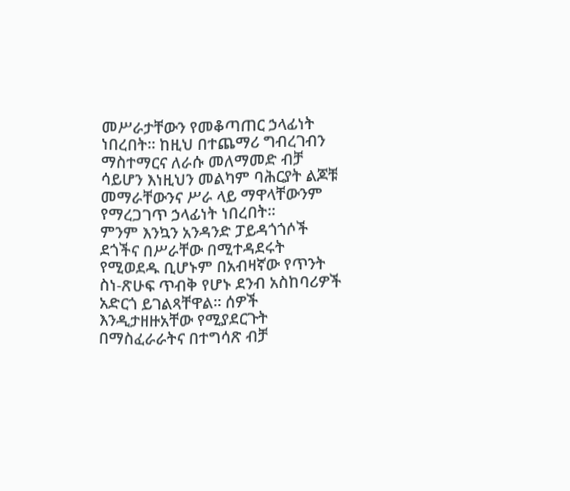መሥራታቸውን የመቆጣጠር ኃላፊነት ነበረበት፡፡ ከዚህ በተጨማሪ ግብረገብን ማስተማርና ለራሱ መለማመድ ብቻ ሳይሆን እነዚህን መልካም ባሕርያት ልጆቹ መማራቸውንና ሥራ ላይ ማዋላቸውንም የማረጋገጥ ኃላፊነት ነበረበት፡፡
ምንም እንኳን አንዳንድ ፓይዳጎጎሶች ደጎችና በሥራቸው በሚተዳደሩት የሚወደዱ ቢሆኑም በአብዛኛው የጥንት ስነ-ጽሁፍ ጥብቅ የሆኑ ደንብ አስከባሪዎች አድርጎ ይገልጻቸዋል፡፡ ሰዎች እንዲታዘዙአቸው የሚያደርጉት በማስፈራራትና በተግሳጽ ብቻ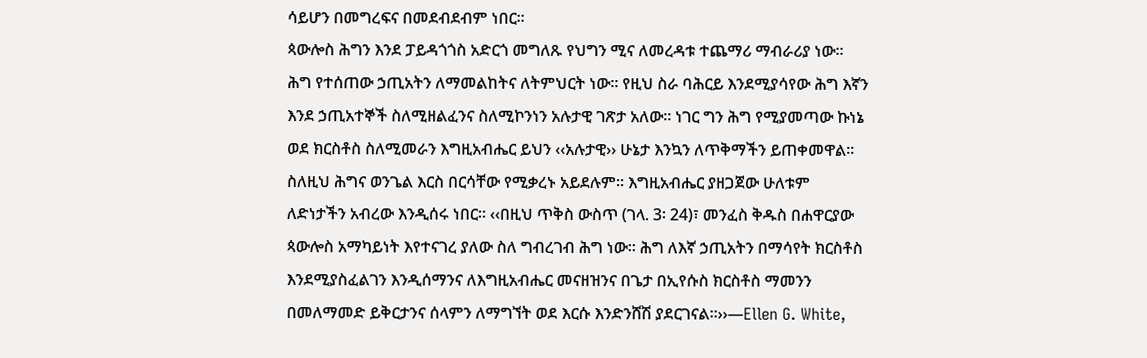ሳይሆን በመግረፍና በመደብደብም ነበር፡፡
ጳውሎስ ሕግን እንደ ፓይዳጎጎስ አድርጎ መግለጹ የህግን ሚና ለመረዳቱ ተጨማሪ ማብራሪያ ነው፡፡ ሕግ የተሰጠው ኃጢአትን ለማመልከትና ለትምህርት ነው፡፡ የዚህ ስራ ባሕርይ እንደሚያሳየው ሕግ እኛን እንደ ኃጢአተኞች ስለሚዘልፈንና ስለሚኮንነን አሉታዊ ገጽታ አለው፡፡ ነገር ግን ሕግ የሚያመጣው ኩነኔ ወደ ክርስቶስ ስለሚመራን እግዚአብሔር ይህን ‹‹አሉታዊ›› ሁኔታ እንኳን ለጥቅማችን ይጠቀመዋል፡፡ ስለዚህ ሕግና ወንጌል እርስ በርሳቸው የሚቃረኑ አይደሉም፡፡ እግዚአብሔር ያዘጋጀው ሁለቱም ለድነታችን አብረው እንዲሰሩ ነበር፡፡ ‹‹በዚህ ጥቅስ ውስጥ (ገላ. 3፡ 24)፣ መንፈስ ቅዱስ በሐዋርያው ጳውሎስ አማካይነት እየተናገረ ያለው ስለ ግብረገብ ሕግ ነው፡፡ ሕግ ለእኛ ኃጢአትን በማሳየት ክርስቶስ እንደሚያስፈልገን እንዲሰማንና ለእግዚአብሔር መናዘዝንና በጌታ በኢየሱስ ክርስቶስ ማመንን በመለማመድ ይቅርታንና ሰላምን ለማግኘት ወደ እርሱ እንድንሸሽ ያደርገናል፡፡››—Ellen G. White,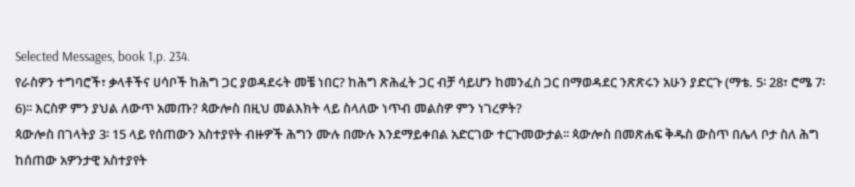Selected Messages, book 1,p. 234.
የራስዎን ተግባሮች፣ ቃላቶችና ሀሳቦች ከሕግ ጋር ያወዳደሩት መቼ ነበር? ከሕግ ጽሕፈት ጋር ብቻ ሳይሆን ከመንፈስ ጋር በማወዳደር ንጽጽሩን አሁን ያድርጉ (ማቴ. 5፡ 28፣ ሮሜ 7፡ 6)፡፡ እርስዎ ምን ያህል ለውጥ አመጡ? ጳውሎስ በዚህ መልእክት ላይ ስላለው ነጥብ መልስዎ ምን ነገረዎት?
ጳውሎስ በገላትያ 3፡ 15 ላይ የሰጠውን አስተያየት ብዙዎች ሕግን ሙሉ በሙሉ እንደማይቀበል አድርገው ተርጉመውታል፡፡ ጳውሎስ በመጽሐፍ ቅዱስ ውስጥ በሌላ ቦታ ስለ ሕግ ከሰጠው አዎንታዊ አስተያየት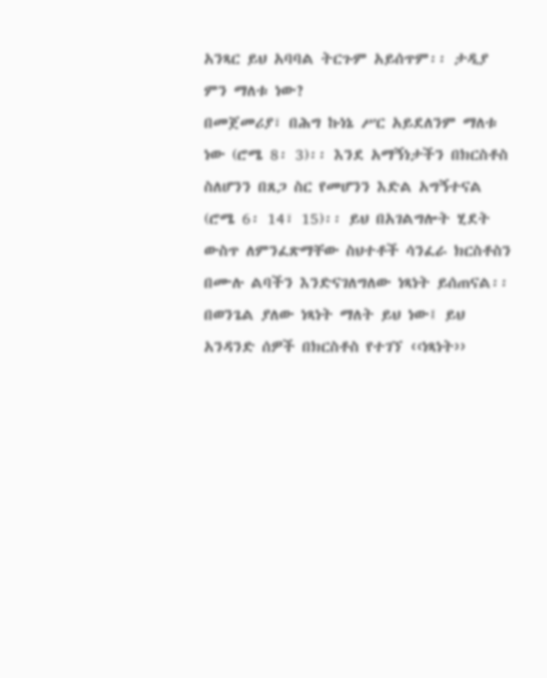አንጻር ይህ አባባል ትርጉም አይሰጥም፡፡ ታዲያ ምን ማለቱ ነው?
በመጀመሪያ፣ በሕግ ኩነኔ ሥር አይደለንም ማለቱ ነው (ሮሜ 8፡ 3)፡፡ እንደ አማኝነታችን በክርስቶስ ስለሆንን በጸጋ ስር የመሆንን እድል አግኝተናል (ሮሜ 6፡ 14፣ 15)፡፡ ይህ በአገልግሎት ሂደት ውስጥ ለምንፈጽማቸው ስህተቶች ሳንፈራ ክርስቶስን በሙሉ ልባችን እንድናገለግለው ነጻነት ይሰጠናል፡፡ በወንጌል ያለው ነጻነት ማለት ይህ ነው፤ ይህ አንዳንድ ሰዎች በክርስቶስ የተገኘ ‹‹ነጻነት››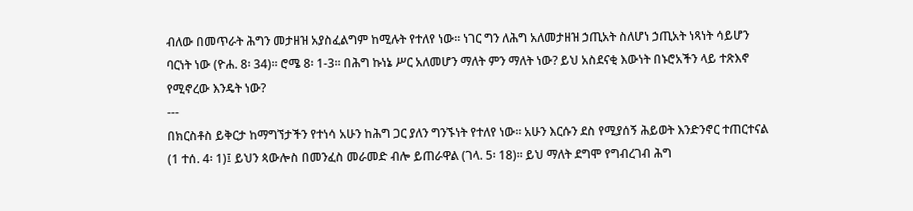ብለው በመጥራት ሕግን መታዘዝ አያስፈልግም ከሚሉት የተለየ ነው፡፡ ነገር ግን ለሕግ አለመታዘዝ ኃጢአት ስለሆነ ኃጢአት ነጻነት ሳይሆን ባርነት ነው (ዮሐ. 8፡ 34)፡፡ ሮሜ 8፡ 1-3፡፡ በሕግ ኩነኔ ሥር አለመሆን ማለት ምን ማለት ነው? ይህ አስደናቂ እውነት በኑሮአችን ላይ ተጽእኖ የሚኖረው እንዴት ነው?
---
በክርስቶስ ይቅርታ ከማግኘታችን የተነሳ አሁን ከሕግ ጋር ያለን ግንኙነት የተለየ ነው፡፡ አሁን እርሱን ደስ የሚያሰኝ ሕይወት እንድንኖር ተጠርተናል (1 ተሰ. 4፡ 1)፤ ይህን ጳውሎስ በመንፈስ መራመድ ብሎ ይጠራዋል (ገላ. 5፡ 18)፡፡ ይህ ማለት ደግሞ የግብረገብ ሕግ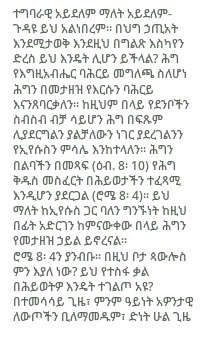ተግባራዊ አይደለም ማለት አይደለም- ጉዳዩ ይህ አልነበረም፡፡ በህግ ኃጢአት እንደሚታወቅ እንደዚህ በግልጽ እስካየን ድረስ ይህ እንዴት ሊሆን ይችላል? ሕግ የእግዚአብሔር ባሕርይ መግለጫ ስለሆነ ሕግን በመታዘዝ የእርሱን ባሕርይ እናንጸባርቃለን፡፡ ከዚህም በላይ የደንቦችን ስብስብ ብቻ ሳይሆን ሕግ በፍጹም ሊያደርግልን ያልቻለውን ነገር ያደረገልንን የኢየሱስን ምሳሌ እንከተላለን፡፡ ሕግን በልባችን በመጻፍ (ዕብ. 8፡ 10) የሕግ ቅዱስ መስፈርት በሕይወታችን ተፈጻሚ እንዲሆን ያደርጋል (ሮሜ 8፡ 4)፡፡ ይህ ማለት ከኢየሱስ ጋር ባለን ግንኙነት ከዚህ በፊት አድርገን ከምናውቀው በላይ ሕግን የመታዘዝ ኃይል ይኖረናል፡፡
ሮሜ 8፡ 4ን ያንብቡ፡፡ በዚህ ቦታ ጳውሎስ ምን እያለ ነው? ይህ የተስፋ ቃል በሕይወትዎ እንዴት ተገልጦ አዩ? በተመሳሳይ ጊዜ፣ ምንም ዓይነት አዎንታዊ ለውጦችን ቢለማመዱም፣ ድነት ሁል ጊዜ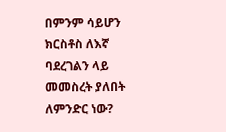በምንም ሳይሆን ክርስቶስ ለእኛ ባደረገልን ላይ መመስረት ያለበት ለምንድር ነው?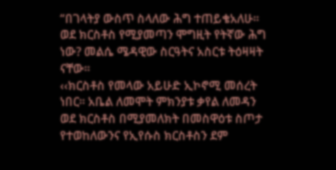“በገላትያ ውስጥ ስላለው ሕግ ተጠይቄአለሁ፡፡ ወደ ክርስቶስ የሚያመጣን ሞግዚት የትኛው ሕግ ነው? መልሴ ሜዳዊው ስርዓትና አስርቱ ትዕዛዛት ናቸው፡፡
‹‹ክርስቶስ የመላው አይሁድ ኢኮኖሚ መሰረት ነበር፡፡ አቤል ለመሞት ምክንያቱ ቃየል ለመዳን ወደ ክርስቶስ በሚያመለክት በመስዋዕቱ ስጦታ የተወከለውንና የኢየሱስ ክርስቶስን ደም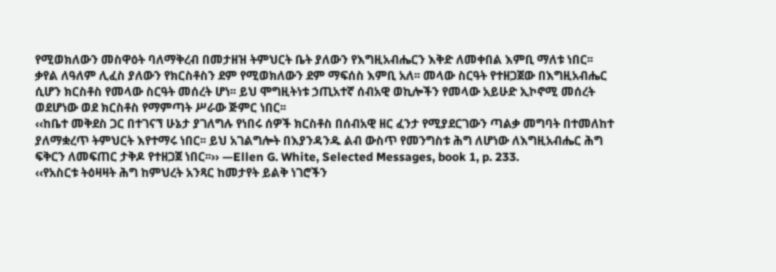የሚወክለውን መስዋዕት ባለማቅረብ በመታዘዝ ትምህርት ቤት ያለውን የእግዚአብሔርን እቅድ ለመቀበል እምቢ ማለቱ ነበር፡፡ ቃየል ለዓለም ሊፈስ ያለውን የክርስቶስን ደም የሚወክለውን ደም ማፍሰስ እምቢ አለ፡፡ መላው ስርዓት የተዘጋጀው በእግዚአብሔር ሲሆን ክርስቶስ የመላው ስርዓት መሰረት ሆነ፡፡ ይህ ሞግዚትነቱ ኃጢአተኛ ሰብአዊ ወኪሎችን የመላው አይሁድ ኢኮኖሚ መሰረት ወደሆነው ወደ ክርስቶስ የማምጣት ሥራው ጅምር ነበር፡፡
‹‹ከቤተ መቅደስ ጋር በተገናኘ ሁኔታ ያገለግሉ የነበሩ ሰዎች ክርስቶስ በሰብአዊ ዘር ፈንታ የሚያደርገውን ጣልቃ መግባት በተመለከተ ያለማቋረጥ ትምህርት እየተማሩ ነበር፡፡ ይህ አገልግሎት በእያንዳንዱ ልብ ውስጥ የመንግስቱ ሕግ ለሆነው ለእግዚአብሔር ሕግ ፍቅርን ለመፍጠር ታቅዶ የተዘጋጀ ነበር፡፡›› —Ellen G. White, Selected Messages, book 1, p. 233.
‹‹የአስርቱ ትዕዛዛት ሕግ ከምህረት አንጻር ከመታየት ይልቅ ነገሮችን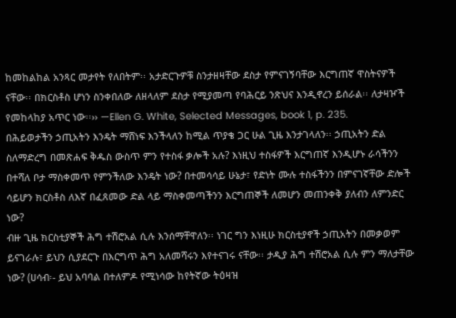ከመከልከል አንጻር መታየት የለበትም፡፡ አታድርጉዎቹ ስንታዘዛቸው ደስታ የምናገኝባቸው እርግጠኛ ዋስትናዎች ናቸው፡፡ በክርስቶስ ሆነን ስንቀበለው ለዘላለም ደስታ የሚያመጣ የባሕርይ ንጽህና እንዲኖረን ይሰራል፡፡ ለታዛዦች የመከላከያ አጥር ነው፡፡›› —Ellen G. White, Selected Messages, book 1, p. 235.
በሕይወታችን ኃጢአትን እንዴት ማሸነፍ እንችላለን ከሚል ጥያቄ ጋር ሁል ጊዜ እንታገላለን፡፡ ኃጢአትን ድል ስለማድረግ በመጽሐፍ ቅዱስ ውስጥ ምን የተስፋ ቃሎች አሉ? እነዚህ ተስፋዎች እርግጠኛ እንዲሆኑ ራሳችንን በተሻለ ቦታ ማስቀመጥ የምንችለው እንዴት ነው? በተመሳሳይ ሁኔታ፣ የድነት ሙሉ ተስፋችንን በምናገኛቸው ድሎች ሳይሆን ክርስቶስ ለእኛ በፈጸመው ድል ላይ ማስቀመጣችንን እርግጠኞች ለመሆን መጠንቀቅ ያለብን ለምንድር ነው?
ብዙ ጊዜ ክርስቲያኞች ሕግ ተሽሮአል ሲሉ እንሰማቸዋለን፡፡ ነገር ግን እነዚሁ ክርስቲያኖች ኃጢአትን በመቃወም ይናገራሉ፣ ይህን ሲያደርጉ በእርግጥ ሕግ አለመሻሩን እየተናገሩ ናቸው፡፡ ታዲያ ሕግ ተሽሮአል ሲሉ ምን ማለታቸው ነው? (ሀሳብ፡- ይህ አባባል በተለምዶ የሚነሳው ከየትኛው ትዕዛዝ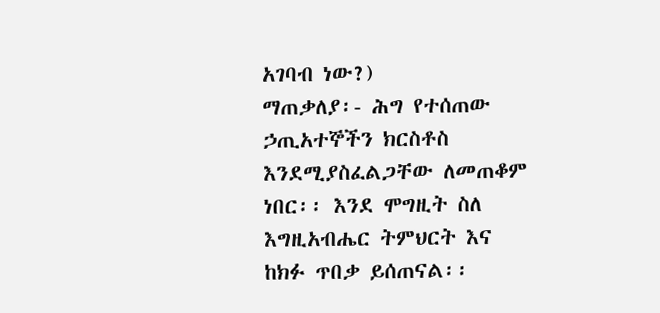አገባብ ነው?)
ማጠቃለያ፡- ሕግ የተሰጠው ኃጢአተኞችን ክርስቶስ እንደሚያስፈልጋቸው ለመጠቆም ነበር፡፡ እንደ ሞግዚት ስለ እግዚአብሔር ትምህርት እና ከክፉ ጥበቃ ይሰጠናል፡፡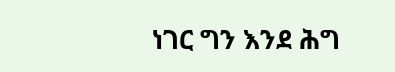ነገር ግን እንደ ሕግ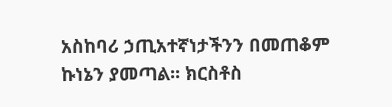አስከባሪ ኃጢአተኛነታችንን በመጠቆም ኩነኔን ያመጣል፡፡ ክርስቶስ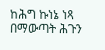ከሕግ ኩነኔ ነጻ በማውጣት ሕጉን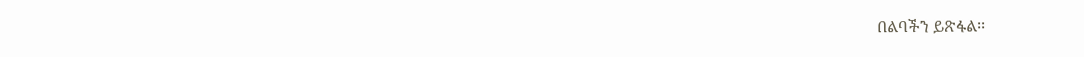በልባችን ይጽፋል፡፡